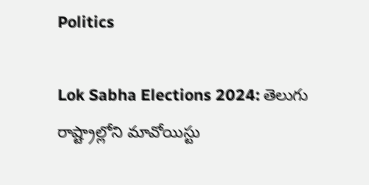Politics

Lok Sabha Elections 2024: తెలుగు రాష్ట్రాల్లోని మావోయిస్టు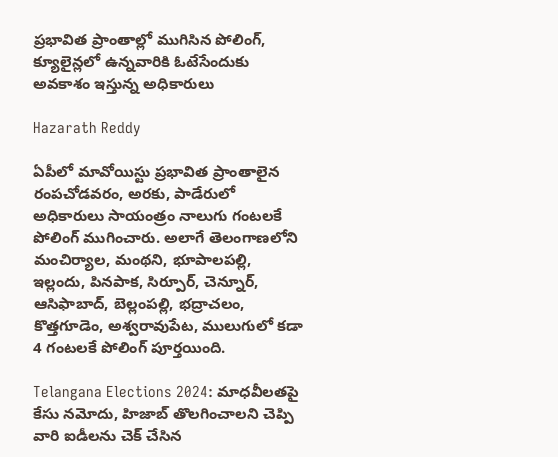ప్ర‌భావిత ప్రాంతాల్లో ముగిసిన పోలింగ్, క్యూలైన్ల‌లో ఉన్న‌వారికి ఓటేసేందుకు అవకాశం ఇస్తున్న అధికారులు

Hazarath Reddy

ఏపీలో మావోయిస్టు ప్ర‌భావిత ప్రాంతాలైన రంప‌చోడ‌వ‌రం, అర‌కు, పాడేరులో అధికారులు సాయంత్రం నాలుగు గంట‌ల‌కే పోలింగ్ ముగించారు. అలాగే తెలంగాణ‌లోని మంచిర్యాల‌, మంథ‌ని, భూపాల‌ప‌ల్లి, ఇల్లందు, పిన‌పాక‌, సిర్పూర్, చెన్నూర్, ఆసిఫాబాద్‌, బెల్లంప‌ల్లి, భ‌ద్రాచ‌లం, కొత్తగూడెం, అశ్వ‌రావుపేట‌, ములుగులో క‌డా 4 గంట‌ల‌కే పోలింగ్ పూర్త‌యింది.

Telangana Elections 2024: మాధవీలతపై కేసు నమోదు, హిజాబ్ తొలగించాలని చెప్పి వారి ఐడీలను చెక్ చేసిన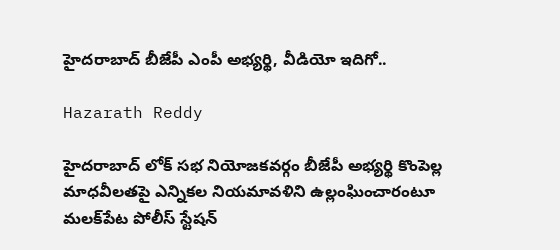హైదరాబాద్ బీజేపీ ఎంపీ అభ్యర్థి, వీడియో ఇదిగో..

Hazarath Reddy

హైదరాబాద్ లోక్ సభ నియోజకవర్గం బీజేపీ అభ్యర్థి కొంపెల్ల మాధవీలతపై ఎన్నికల నియమావళిని ఉల్లంఘించారంటూ మలక్‌పేట పోలీస్ స్టేషన్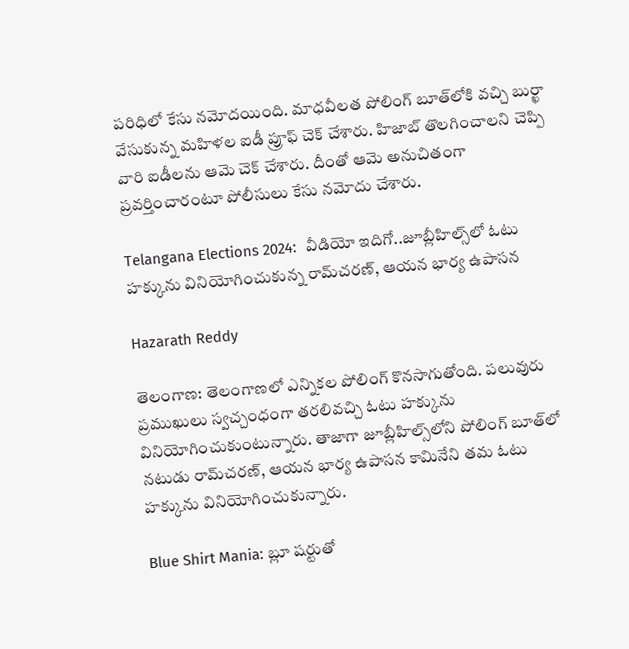పరిధిలో కేసు నమోదయింది. మాధవీలత పోలింగ్ బూత్‌లోకి వచ్చి బుర్ఖా వేసుకున్న మహిళల ఐడీ ప్రూఫ్ చెక్ చేశారు. హిజాబ్ తొలగించాలని చెప్పి వారి ఐడీలను ఆమె చెక్ చేశారు. దీంతో ఆమె అనుచితంగా ప్రవర్తించారంటూ పోలీసులు కేసు నమోదు చేశారు.

Telangana Elections 2024:  వీడియో ఇదిగో..జూబ్లీహిల్స్‌లో ఓటు హక్కును వినియోగించుకున్న రామ్‌చరణ్‌, ఆయన భార్య ఉపాసన

Hazarath Reddy

తెలంగాణ: తెలంగాణలో ఎన్నికల పోలింగ్ కొనసాగుతోంది. పలువురు ప్రముఖులు స్వచ్చంధంగా తరలివచ్చి ఓటు హక్కును వినియోగించుకుంటున్నారు. తాజాగా జూబ్లీహిల్స్‌లోని పోలింగ్‌ బూత్‌లో నటుడు రామ్‌చరణ్‌, ఆయన భార్య ఉపాసన కామినేని తమ ఓటు హక్కును వినియోగించుకున్నారు.

Blue Shirt Mania: బ్లూ షర్టుతో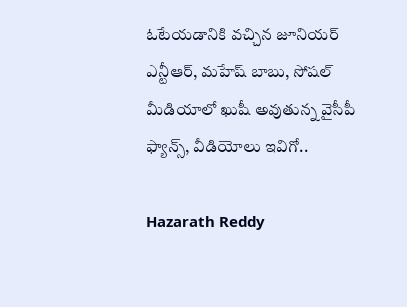ఓటేయడానికి వచ్చిన జూనియర్ ఎన్టీఆర్, మహేష్ బాబు, సోషల్ మీడియాలో ఖుషీ అవుతున్న వైసీపీ ఫ్యాన్స్, వీడియోలు ఇవిగో..

Hazarath Reddy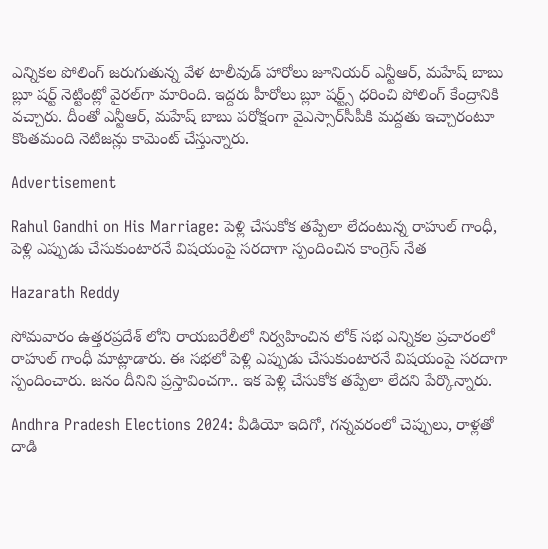ఎన్నికల పోలింగ్‌ జరుగుతున్న వేళ టాలీవుడ్ హారోలు జూనియర్ ఎన్టీఆర్‌, మహేష్ బాబు బ్లూ షర్ట్‌ నెట్టింట్లో వైరల్‌గా మారింది. ఇద్దరు హీరోలు బ్లూ షర్ట్స్ ధరించి పోలింగ్‌ కేంద్రానికి వచ్చారు. దీంతో ఎన్టీఆర్‌, మహేష్ బాబు పరోక్షంగా వైఎస్సార్‌సీపీకి మద్దతు ఇచ్చారంటూ కొంతమంది నెటిజన్లు కామెంట్‌ చేస్తున్నారు.

Advertisement

Rahul Gandhi on His Marriage: పెళ్లి చేసుకోక తప్పేలా లేదంటున్న రాహుల్ గాంధీ, పెళ్లి ఎప్పుడు చేసుకుంటారనే విషయంపై సరదాగా స్పందించిన కాంగ్రెస్ నేత

Hazarath Reddy

సోమవారం ఉత్తరప్రదేశ్ లోని రాయబరేలీలో నిర్వహించిన లోక్ సభ ఎన్నికల ప్రచారంలో రాహుల్ గాంధీ మాట్లాడారు. ఈ సభలో పెళ్లి ఎప్పుడు చేసుకుంటారనే విషయంపై సరదాగా స్పందించారు. జనం దీనిని ప్రస్తావించగా.. ఇక పెళ్లి చేసుకోక తప్పేలా లేదని పేర్కొన్నారు.

Andhra Pradesh Elections 2024: వీడియో ఇదిగో, గన్నవరంలో చెప్పులు, రాళ్లతో దాడి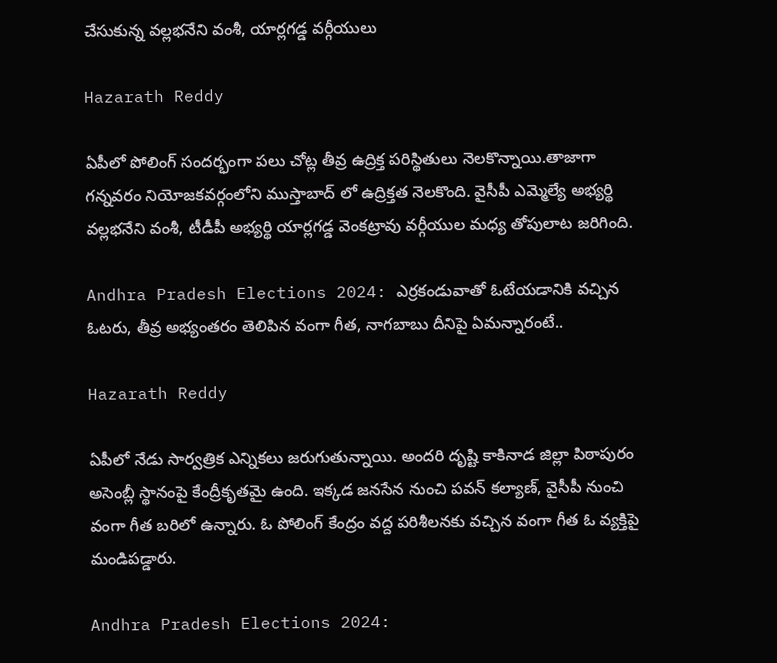చేసుకున్న వల్లభనేని వంశీ, యార్లగడ్డ వర్గీయులు

Hazarath Reddy

ఏపీలో పోలింగ్ సందర్భంగా పలు చోట్ల తీవ్ర ఉద్రిక్త పరిస్థితులు నెలకొన్నాయి.తాజాగా గన్నవరం నియోజకవర్గంలోని ముస్తాబాద్ లో ఉద్రిక్తత నెలకొంది. వైసీపీ ఎమ్మెల్యే అభ్యర్థి వల్లభనేని వంశీ, టీడీపీ అభ్యర్థి యార్లగడ్డ వెంకట్రావు వర్గీయుల మధ్య తోపులాట జరిగింది.

Andhra Pradesh Elections 2024: ఎర్రకండువాతో ఓటేయడానికి వచ్చిన ఓటరు, తీవ్ర అభ్యంతరం తెలిపిన వంగా గీత, నాగబాబు దీనిపై ఏమన్నారంటే..

Hazarath Reddy

ఏపీలో నేడు సార్వత్రిక ఎన్నికలు జరుగుతున్నాయి. అందరి దృష్టి కాకినాడ జిల్లా పిఠాపురం అసెంబ్లీ స్థానంపై కేంద్రీకృతమై ఉంది. ఇక్కడ జనసేన నుంచి పవన్ కల్యాణ్, వైసీపీ నుంచి వంగా గీత బరిలో ఉన్నారు. ఓ పోలింగ్ కేంద్రం వద్ద పరిశీలనకు వచ్చిన వంగా గీత ఓ వ్యక్తిపై మండిపడ్డారు.

Andhra Pradesh Elections 2024: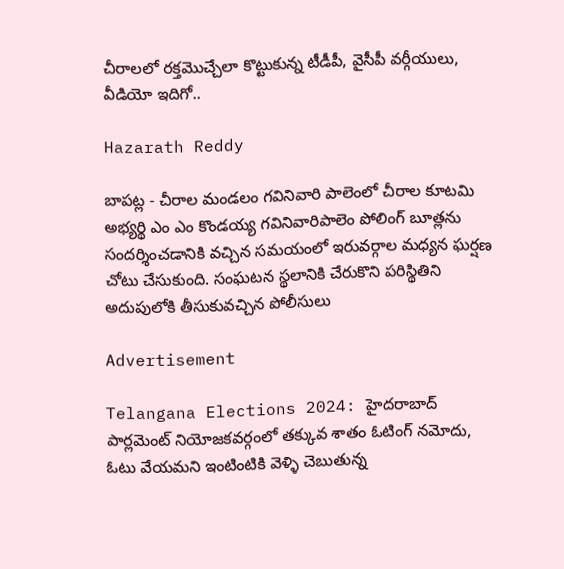చీరాలలో రక్తమొచ్చేలా కొట్టుకున్న టీడీపీ, వైసీపీ వర్గీయులు, వీడియో ఇదిగో..

Hazarath Reddy

బాపట్ల - చీరాల మండలం గవినివారి పాలెంలో చీరాల కూటమి అభ్యర్థి ఎం ఎం కొండయ్య గవినివారిపాలెం పోలింగ్ బూత్లను సందర్శించడానికి వచ్చిన సమయంలో ఇరువర్గాల మధ్యన ఘర్షణ చోటు చేసుకుంది. సంఘటన స్థలానికి చేరుకొని పరిస్థితిని అదుపులోకి తీసుకువచ్చిన పోలీసులు

Advertisement

Telangana Elections 2024: హైదరాబాద్ పార్లమెంట్ నియోజకవర్గంలో తక్కువ శాతం ఓటింగ్ నమోదు, ఓటు వేయమని ఇంటింటికి వెళ్ళి చెబుతున్న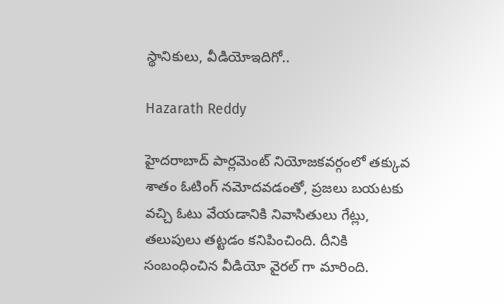స్థానికులు, వీడియోఇదిగో..

Hazarath Reddy

హైదరాబాద్ పార్లమెంట్ నియోజకవర్గంలో తక్కువ శాతం ఓటింగ్ నమోదవడంతో, ప్రజలు బయటకు వచ్చి ఓటు వేయడానికి నివాసితులు గేట్లు, తలుపులు తట్టడం కనిపించింది. దీనికి సంబంధించిన వీడియో వైరల్ గా మారింది.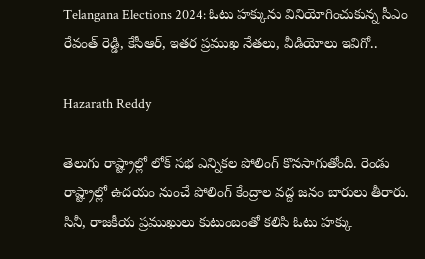Telangana Elections 2024: ఓటు హక్కును వినియోగించుకున్న సీఎం రేవంత్ రెడ్డి, కేసీఆర్, ఇతర ప్రముఖ నేతలు, వీడియోలు ఇవిగో..

Hazarath Reddy

తెలుగు రాష్ట్రాల్లో లోక్ సభ ఎన్నికల పోలింగ్ కొనసాగుతోంది. రెండు రాష్ట్రాల్లో ఉదయం నుంచే పోలింగ్ కేంద్రాల వద్ద జనం బారులు తీరారు. సినీ, రాజకీయ ప్రముఖులు కుటుంబంతో కలిసి ఓటు హక్కు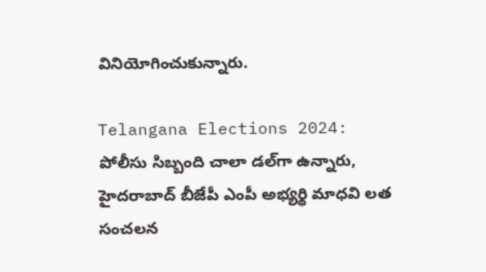వినియోగించుకున్నారు.

Telangana Elections 2024: పోలీసు సిబ్బంది చాలా డల్‌గా ఉన్నారు, హైదరాబాద్ బీజేపీ ఎంపీ అభ్యర్థి మాధవి లత సంచలన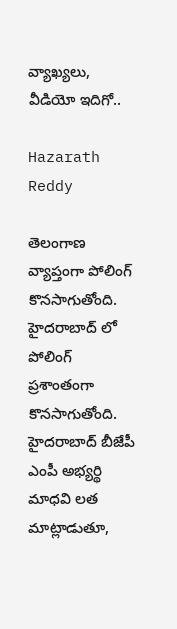వ్యాఖ్యలు, వీడియో ఇదిగో..

Hazarath Reddy

తెలంగాణ వ్యాప్తంగా పోలింగ్ కొనసాగుతోంది. హైదరాబాద్ లో పోలింగ్ ప్రశాంతంగా కొనసాగుతోంది. హైదరాబాద్ బీజేపీ ఎంపీ అభ్యర్థి మాధవి లత మాట్లాడుతూ,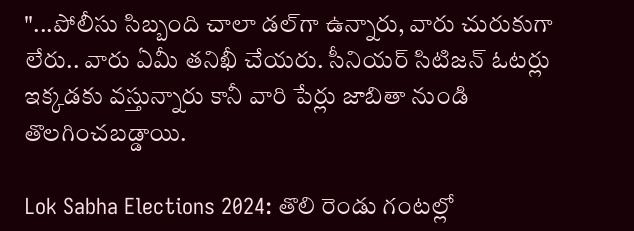"...పోలీసు సిబ్బంది చాలా డల్‌గా ఉన్నారు, వారు చురుకుగా లేరు.. వారు ఏమీ తనిఖీ చేయరు. సీనియర్ సిటిజన్ ఓటర్లు ఇక్కడకు వస్తున్నారు కానీ వారి పేర్లు జాబితా నుండి తొలగించబడ్డాయి.

Lok Sabha Elections 2024: తొలి రెండు గంటల్లో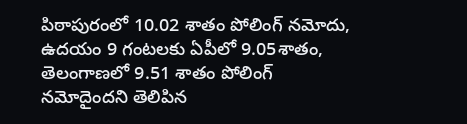పిఠాపురంలో 10.02 శాతం పోలింగ్ నమోదు, ఉదయం 9 గంటలకు ఏపీలో 9.05శాతం, తెలంగాణలో 9.51 శాతం పోలింగ్‌ నమోదైందని తెలిపిన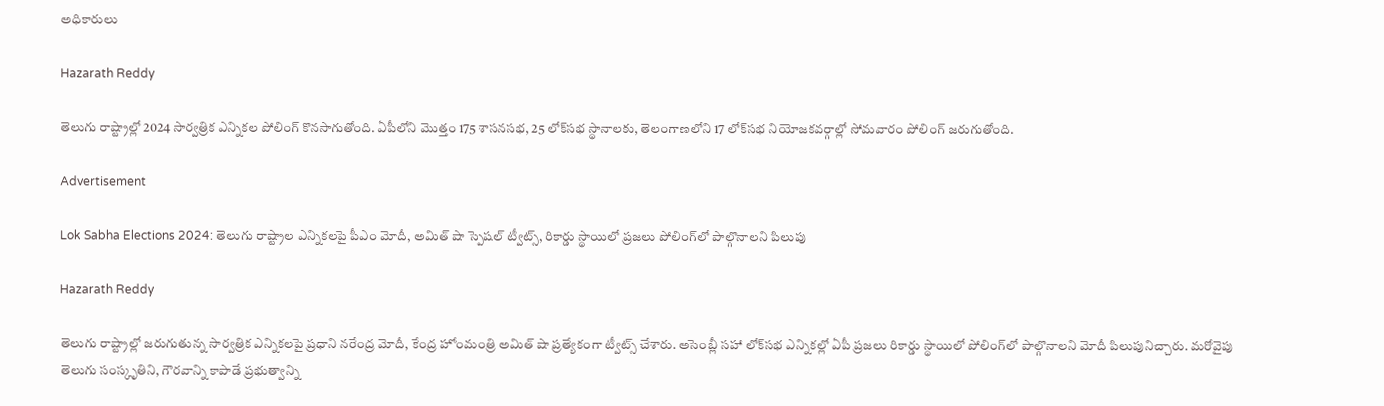అధికారులు

Hazarath Reddy

తెలుగు రాష్ట్రాల్లో 2024 సార్వత్రిక ఎన్నికల పోలింగ్‌ కొనసాగుతోంది. ఏపీలోని మొత్తం 175 శాసనసభ, 25 లోక్‌సభ స్థానాలకు, తెలంగాణలోని 17 లోక్‌సభ నియోజకవర్గాల్లో సోమవారం పోలింగ్ జరుగుతోంది.

Advertisement

Lok Sabha Elections 2024: తెలుగు రాష్ట్రాల ఎన్నికలపై పీఎం మోదీ, అమిత్ షా స్పెషల్ ట్వీట్స్, రికార్డు స్థాయిలో ప్ర‌జ‌లు పోలింగ్‌లో పాల్గొనాల‌ని పిలుపు

Hazarath Reddy

తెలుగు రాష్ట్రాల్లో జ‌రుగుతున్న సార్వ‌త్రిక ఎన్నిక‌ల‌పై ప్ర‌ధాని నరేంద్ర మోదీ, కేంద్ర హోంమంత్రి అమిత్ షా ప్ర‌త్యేకంగా ట్వీట్స్ చేశారు. అసెంబ్లీ స‌హా లోక్‌స‌భ ఎన్నిక‌ల్లో ఏపీ ప్ర‌జ‌లు రికార్డు స్థాయిలో పోలింగ్‌లో పాల్గొనాల‌ని మోదీ పిలుపునిచ్చారు. మ‌రోవైపు తెలుగు సంస్కృతిని, గౌర‌వాన్ని కాపాడే ప్ర‌భుత్వాన్ని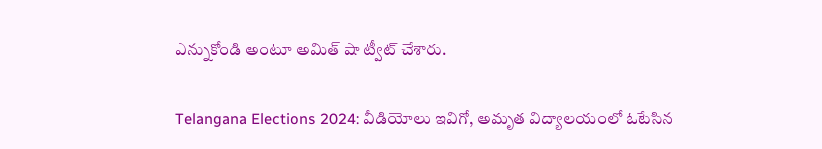ఎన్నుకోండి అంటూ అమిత్ షా ట్వీట్ చేశారు.

Telangana Elections 2024: వీడియోలు ఇవిగో, అమృత విద్యాలయంలో ఓటేసిన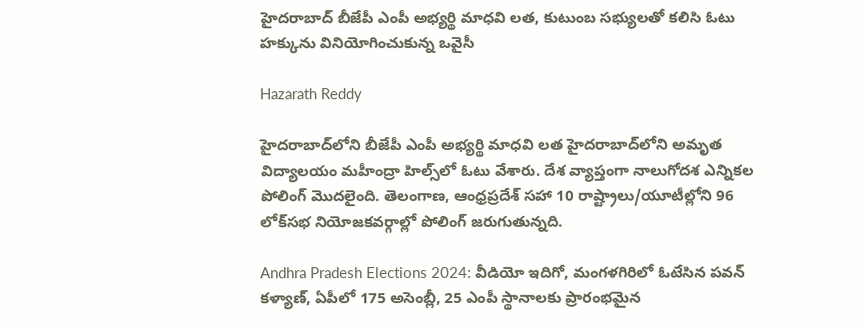హైదరాబాద్ బీజేపీ ఎంపీ అభ్యర్థి మాధవి లత, కుటుంబ సభ్యులతో కలిసి ఓటు హక్కును వినియోగించుకున్న ఒవైసీ

Hazarath Reddy

హైదరాబాద్‌లోని బీజేపీ ఎంపీ అభ్యర్థి మాధవి లత హైదరాబాద్‌లోని అమృత విద్యాలయం మహీంద్రా హిల్స్‌లో ఓటు వేశారు. దేశ వ్యాప్తంగా నాలుగోదశ ఎన్నికల పోలింగ్ మొదలైంది. తెలంగాణ, ఆంధ్రప్రదేశ్‌ సహా 10 రాష్ట్రాలు/యూటీల్లోని 96 లోక్‌సభ నియోజకవర్గాల్లో పోలింగ్‌ జరుగుతున్నది.

Andhra Pradesh Elections 2024: వీడియో ఇదిగో, మంగళగిరిలో ఓటేసిన పవన్ కళ్యాణ్, ఏపీలో 175 అసెంబ్లీ, 25 ఎంపీ స్థానాలకు ప్రారంభమైన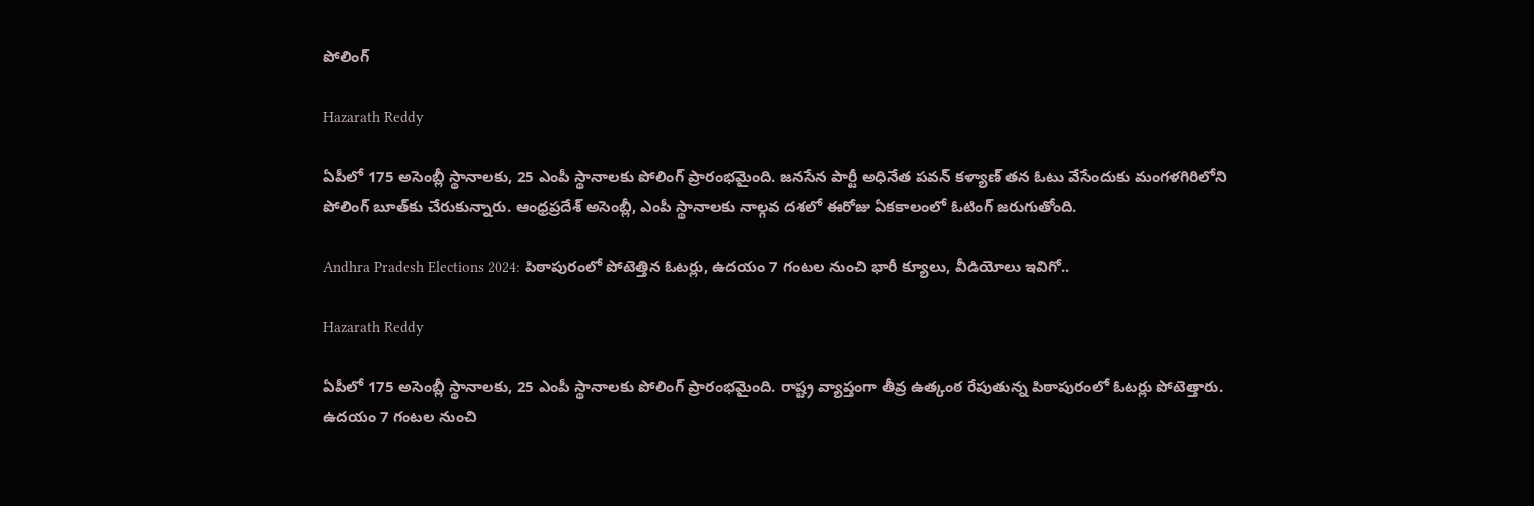పోలింగ్

Hazarath Reddy

ఏపీలో 175 అసెంబ్లీ స్థానాలకు, 25 ఎంపీ స్థానాలకు పోలింగ్ ప్రారంభమైంది. జనసేన పార్టీ అధినేత పవన్ కళ్యాణ్ తన ఓటు వేసేందుకు మంగళగిరిలోని పోలింగ్ బూత్‌కు చేరుకున్నారు. ఆంధ్రప్రదేశ్ అసెంబ్లీ, ఎంపీ స్థానాలకు నాల్గవ దశలో ఈరోజు ఏకకాలంలో ఓటింగ్ జరుగుతోంది.

Andhra Pradesh Elections 2024: పిఠాపురంలో పోటెత్తిన ఓటర్లు, ఉదయం 7 గంటల నుంచి భారీ క్యూలు, వీడియోలు ఇవిగో..

Hazarath Reddy

ఏపీలో 175 అసెంబ్లీ స్థానాలకు, 25 ఎంపీ స్థానాలకు పోలింగ్ ప్రారంభమైంది. రాష్ట్ర వ్యాప్తంగా తీవ్ర ఉత్కంఠ రేపుతున్న పిఠాపురంలో ఓటర్లు పోటెత్తారు. ఉదయం 7 గంటల నుంచి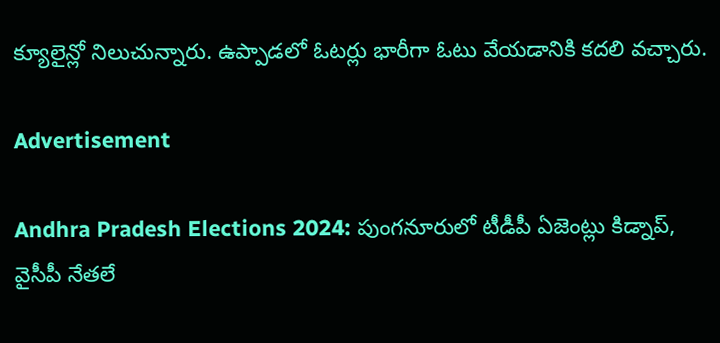క్యూలైన్లో నిలుచున్నారు. ఉప్పాడలో ఓటర్లు భారీగా ఓటు వేయడానికి కదలి వచ్చారు.

Advertisement

Andhra Pradesh Elections 2024: పుంగనూరులో టీడీపీ ఏజెంట్లు కిడ్నాప్, వైసీపీ నేతలే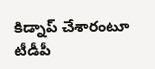కిడ్నాప్ చేశారంటూ టీడీపీ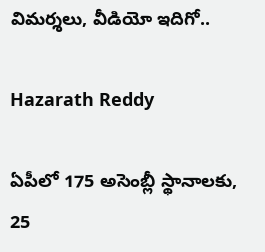విమర్శలు, వీడియో ఇదిగో..

Hazarath Reddy

ఏపీలో 175 అసెంబ్లీ స్థానాలకు, 25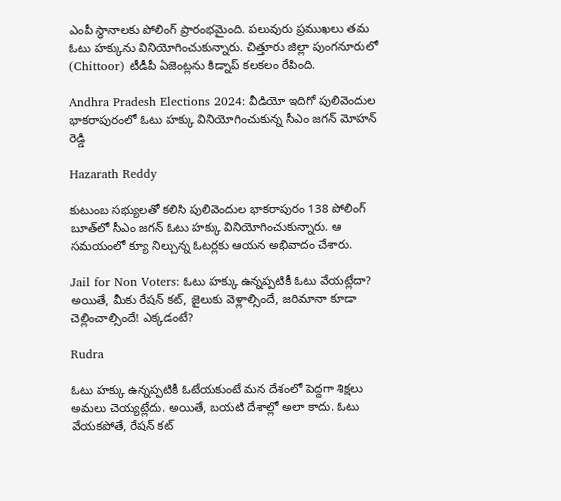ఎంపీ స్థానాలకు పోలింగ్ ప్రారంభమైంది. పలువురు ప్రముఖలు తమ ఓటు హక్కును వినియోగించుకున్నారు. చిత్తూరు జిల్లా పుంగనూరులో (Chittoor) టీడీపీ ఏజెంట్లను కిడ్నాప్ కలకలం రేపింది.

Andhra Pradesh Elections 2024: వీడియో ఇదిగో పులివెందుల భాకరాపురంలో ఓటు హక్కు వినియోగించుకున్న సీఎం జగన్ మోహన్ రెడ్డి

Hazarath Reddy

కుటుంబ సభ్యులతో కలిసి పులివెందుల భాకరాపురం 138 పోలింగ్‌ బూత్‌లో సీఎం జగన్‌ ఓటు హక్కు వినియోగించుకున్నారు. ఆ సమయంలో క్యూ నిల్చున్న ఓటర్లకు ఆయన అభివాదం చేశారు.

Jail for Non Voters: ఓటు హక్కు ఉన్నప్పటికీ ఓటు వేయట్లేదా? అయితే, మీకు రేషన్ కట్, జైలుకు వెళ్లాల్సిందే, జరిమానా కూడా చెల్లించాల్సిందే! ఎక్కడంటే?

Rudra

ఓటు హక్కు ఉన్నప్పటికీ ఓటేయకుంటే మన దేశంలో పెద్దగా శిక్షలు అమలు చెయ్యట్లేదు. అయితే, బయటి దేశాల్లో అలా కాదు. ఓటు వేయకపోతే, రేషన్ కట్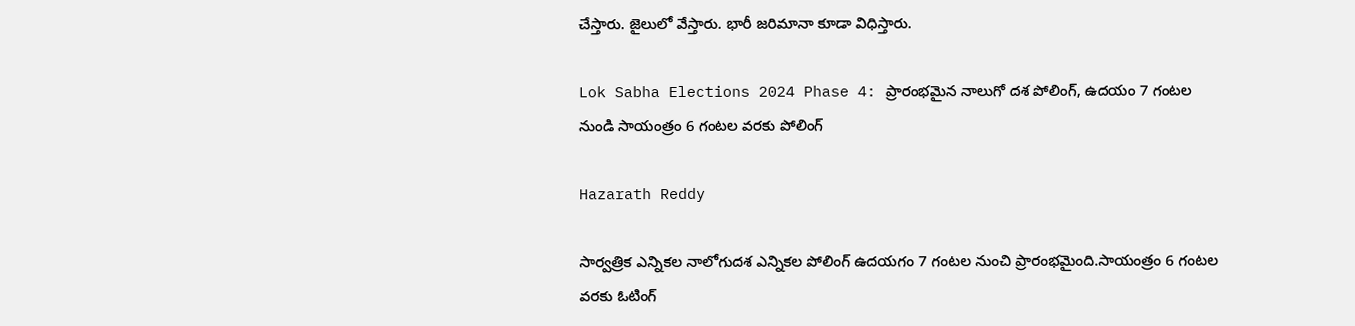చేస్తారు. జైలులో వేస్తారు. భారీ జరిమానా కూడా విధిస్తారు.

Lok Sabha Elections 2024 Phase 4: ప్రారంభమైన నాలుగో దశ పోలింగ్, ఉదయం 7 గంటల నుండి సాయంత్రం 6 గంటల వరకు పోలింగ్

Hazarath Reddy

సార్వత్రిక ఎన్నికల నాలోగుదశ ఎన్నికల పోలింగ్‌ ఉదయగం 7 గంటల నుంచి ప్రారంభమైంది.సాయంత్రం 6 గంటల వరకు ఓటింగ్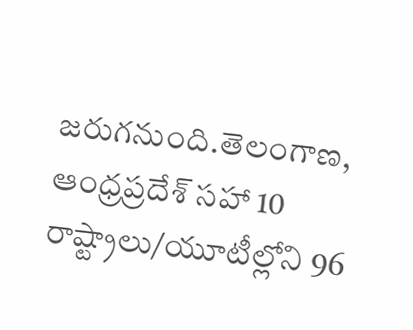జరుగనుంది.తెలంగాణ, ఆంధ్రప్రదేశ్‌ సహా 10 రాష్ట్రాలు/యూటీల్లోని 96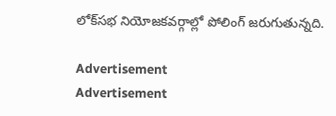లోక్‌సభ నియోజకవర్గాల్లో పోలింగ్‌ జరుగుతున్నది.

Advertisement
Advertisement